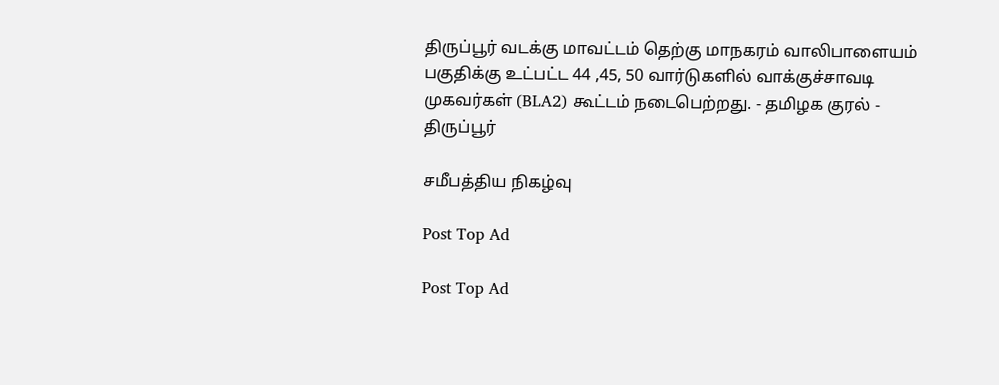திருப்பூர் வடக்கு மாவட்டம் தெற்கு மாநகரம் வாலிபாளையம் பகுதிக்கு உட்பட்ட 44 ,45, 50 வார்டுகளில் வாக்குச்சாவடி முகவர்கள் (BLA2) கூட்டம் நடைபெற்றது. - தமிழக குரல் - திருப்பூர்

சமீபத்திய நிகழ்வு

Post Top Ad

Post Top Ad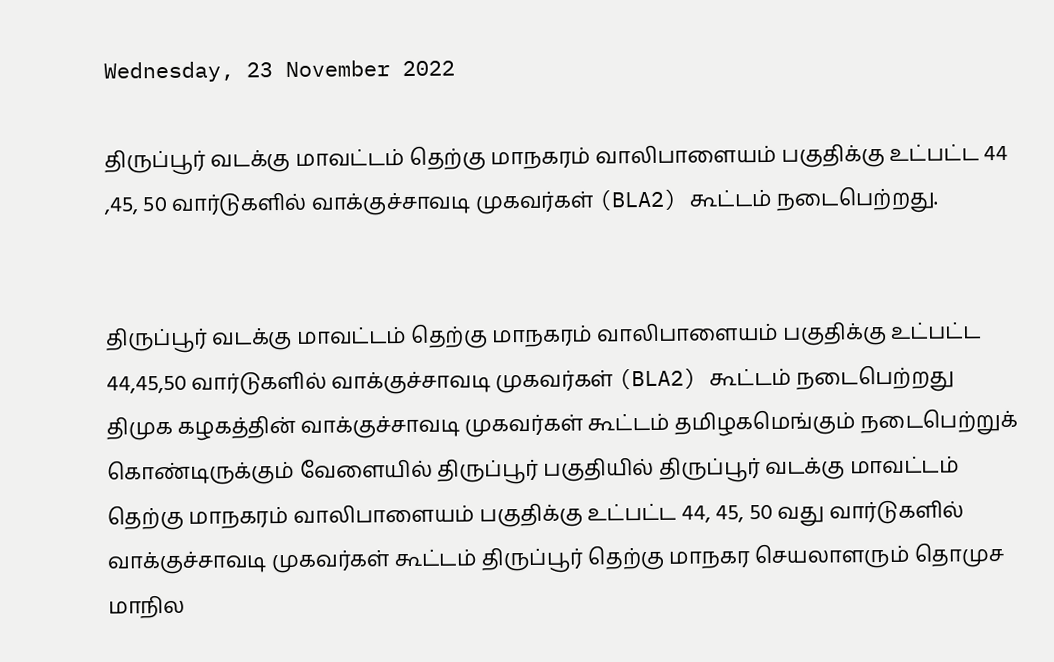Wednesday, 23 November 2022

திருப்பூர் வடக்கு மாவட்டம் தெற்கு மாநகரம் வாலிபாளையம் பகுதிக்கு உட்பட்ட 44 ,45, 50 வார்டுகளில் வாக்குச்சாவடி முகவர்கள் (BLA2) கூட்டம் நடைபெற்றது.


திருப்பூர் வடக்கு மாவட்டம் தெற்கு மாநகரம் வாலிபாளையம் பகுதிக்கு உட்பட்ட 44,45,50 வார்டுகளில் வாக்குச்சாவடி முகவர்கள் (BLA2) கூட்டம் நடைபெற்றது திமுக கழகத்தின் வாக்குச்சாவடி முகவர்கள் கூட்டம் தமிழகமெங்கும் நடைபெற்றுக் கொண்டிருக்கும் வேளையில் திருப்பூர் பகுதியில் திருப்பூர் வடக்கு மாவட்டம் தெற்கு மாநகரம் வாலிபாளையம் பகுதிக்கு உட்பட்ட 44, 45, 50 வது வார்டுகளில் வாக்குச்சாவடி முகவர்கள் கூட்டம் திருப்பூர் தெற்கு மாநகர செயலாளரும் தொமுச மாநில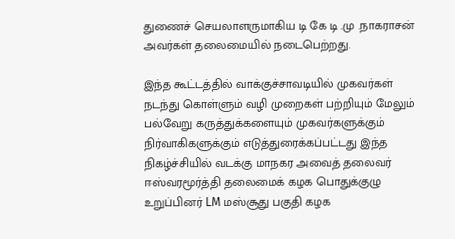துணைச் செயலாளருமாகிய டி கே டி .மு .நாகராசன் அவர்கள் தலைமையில் நடைபெற்றது.

இந்த கூட்டத்தில் வாக்குச்சாவடியில் முகவர்கள் நடந்து கொள்ளும் வழி முறைகள் பற்றியும் மேலும் பல்வேறு கருத்துக்களையும் முகவர்களுக்கும் நிர்வாகிகளுக்கும் எடுத்துரைக்கப்பட்டது இந்த நிகழ்ச்சியில் வடக்கு மாநகர அவைத் தலைவர் ஈஸ்வரமூர்த்தி தலைமைக் கழக பொதுக்குழு உறுப்பினர் LM மஸ்சூது பகுதி கழக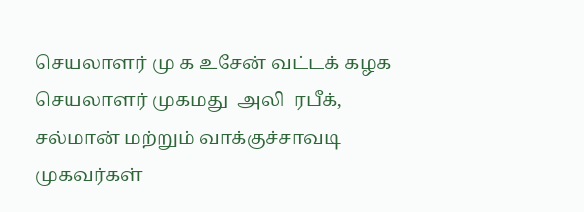செயலாளர் மு க உசேன் வட்டக் கழக செயலாளர் முகமது  அலி  ரபீக், சல்மான் மற்றும் வாக்குச்சாவடி முகவர்கள்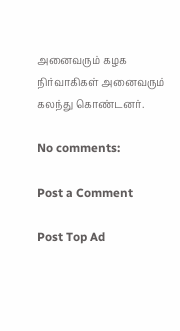அனைவரும் கழக நிர்வாகிகள் அனைவரும் கலந்து கொண்டனர்.

No comments:

Post a Comment

Post Top Ad